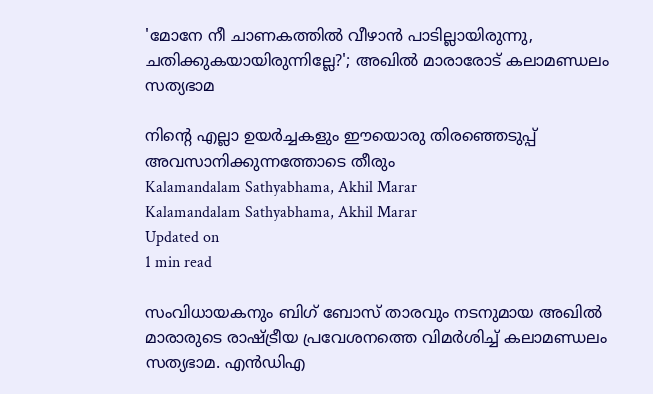'മോനേ നീ ചാണകത്തില്‍ വീഴാന്‍ പാടില്ലായിരുന്നു, ചതിക്കുകയായിരുന്നില്ലേ?'; അഖില്‍ മാരാരോട് കലാമണ്ഡലം സത്യഭാമ

നിന്റെ എല്ലാ ഉയര്‍ച്ചകളും ഈയൊരു തിരഞ്ഞെടുപ്പ് അവസാനിക്കുന്നത്തോടെ തീരും
Kalamandalam Sathyabhama, Akhil Marar
Kalamandalam Sathyabhama, Akhil Marar
Updated on
1 min read

സംവിധായകനും ബിഗ് ബോസ് താരവും നടനുമായ അഖില്‍ മാരാരുടെ രാഷ്ട്രീയ പ്രവേശനത്തെ വിമര്‍ശിച്ച് കലാമണ്ഡലം സത്യഭാമ. എന്‍ഡിഎ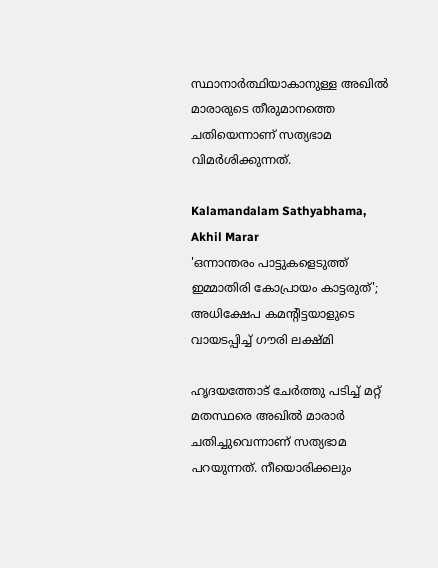സ്ഥാനാര്‍ത്ഥിയാകാനുള്ള അഖില്‍ മാരാരുടെ തീരുമാനത്തെ ചതിയെന്നാണ് സത്യഭാമ വിമര്‍ശിക്കുന്നത്.

Kalamandalam Sathyabhama, Akhil Marar
'ഒന്നാന്തരം പാട്ടുകളെടുത്ത് ഇമ്മാതിരി കോപ്രായം കാട്ടരുത്'; അധിക്ഷേപ കമന്റിട്ടയാളുടെ വായടപ്പിച്ച് ഗൗരി ലക്ഷ്മി

ഹൃദയത്തോട് ചേര്‍ത്തു പടിച്ച് മറ്റ് മതസ്ഥരെ അഖില്‍ മാരാര്‍ ചതിച്ചുവെന്നാണ് സത്യഭാമ പറയുന്നത്. നീയൊരിക്കലും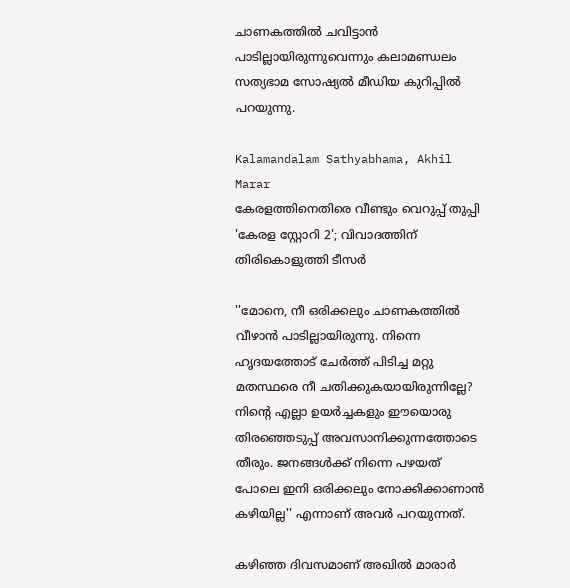ചാണകത്തില്‍ ചവിട്ടാന്‍ പാടില്ലായിരുന്നുവെന്നും കലാമണ്ഡലം സത്യഭാമ സോഷ്യല്‍ മീഡിയ കുറിപ്പില്‍ പറയുന്നു.

Kalamandalam Sathyabhama, Akhil Marar
കേരളത്തിനെതിരെ വീണ്ടും വെറുപ്പ് തുപ്പി 'കേരള സ്റ്റോറി 2'; വിവാദത്തിന് തിരികൊളുത്തി ടീസര്‍

''മോനെ, നീ ഒരിക്കലും ചാണകത്തില്‍ വീഴാന്‍ പാടില്ലായിരുന്നു. നിന്നെ ഹൃദയത്തോട് ചേര്‍ത്ത് പിടിച്ച മറ്റു മതസ്ഥരെ നീ ചതിക്കുകയായിരുന്നില്ലേ? നിന്റെ എല്ലാ ഉയര്‍ച്ചകളും ഈയൊരു തിരഞ്ഞെടുപ്പ് അവസാനിക്കുന്നത്തോടെ തീരും. ജനങ്ങള്‍ക്ക് നിന്നെ പഴയത് പോലെ ഇനി ഒരിക്കലും നോക്കിക്കാണാന്‍ കഴിയില്ല'' എന്നാണ് അവര്‍ പറയുന്നത്.

കഴിഞ്ഞ ദിവസമാണ് അഖില്‍ മാരാര്‍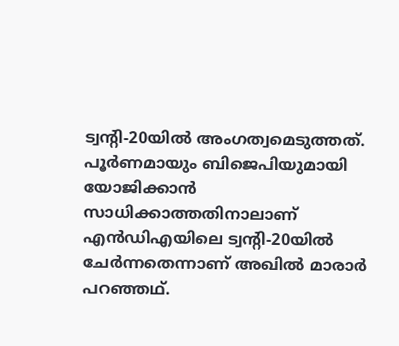ട്വന്റി-20യില്‍ അംഗത്വമെടുത്തത്. പൂര്‍ണമായും ബിജെപിയുമായി യോജിക്കാന്‍ സാധിക്കാത്തതിനാലാണ് എന്‍ഡിഎയിലെ ട്വന്റി-20യില്‍ ചേര്‍ന്നതെന്നാണ് അഖില്‍ മാരാര്‍ പറഞ്ഞഥ്.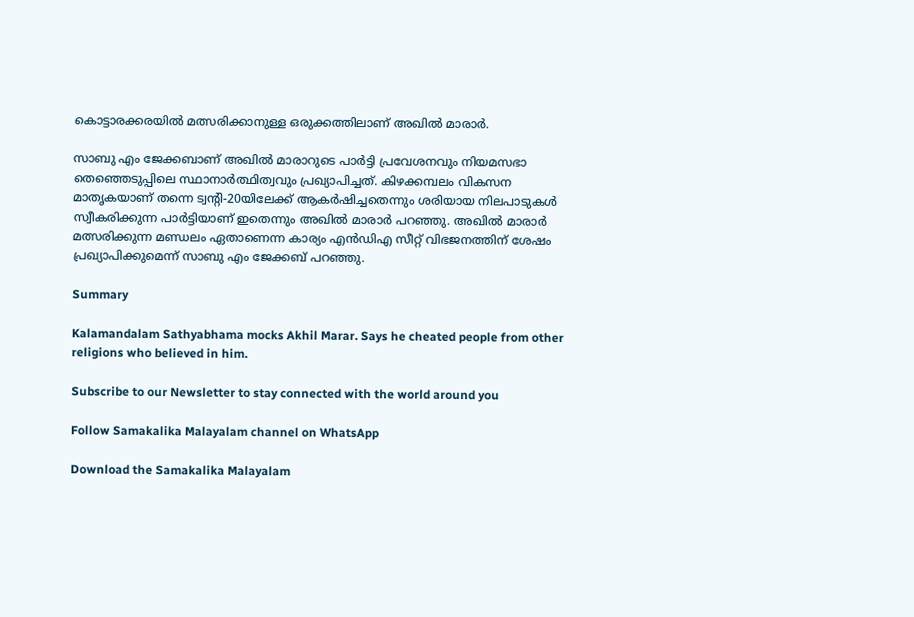കൊട്ടാരക്കരയില്‍ മത്സരിക്കാനുള്ള ഒരുക്കത്തിലാണ് അഖില്‍ മാരാര്‍.

സാബു എം ജേക്കബാണ് അഖില്‍ മാരാറുടെ പാര്‍ട്ടി പ്രവേശനവും നിയമസഭാ തെഞ്ഞെടുപ്പിലെ സ്ഥാനാര്‍ത്ഥിത്വവും പ്രഖ്യാപിച്ചത്. കിഴക്കമ്പലം വികസന മാതൃകയാണ് തന്നെ ട്വന്റി-20യിലേക്ക് ആകര്‍ഷിച്ചതെന്നും ശരിയായ നിലപാടുകള്‍ സ്വീകരിക്കുന്ന പാര്‍ട്ടിയാണ് ഇതെന്നും അഖില്‍ മാരാര്‍ പറഞ്ഞു. അഖില്‍ മാരാര്‍ മത്സരിക്കുന്ന മണ്ഡലം ഏതാണെന്ന കാര്യം എന്‍ഡിഎ സീറ്റ് വിഭജനത്തിന് ശേഷം പ്രഖ്യാപിക്കുമെന്ന് സാബു എം ജേക്കബ് പറഞ്ഞു.

Summary

Kalamandalam Sathyabhama mocks Akhil Marar. Says he cheated people from other religions who believed in him.

Subscribe to our Newsletter to stay connected with the world around you

Follow Samakalika Malayalam channel on WhatsApp

Download the Samakalika Malayalam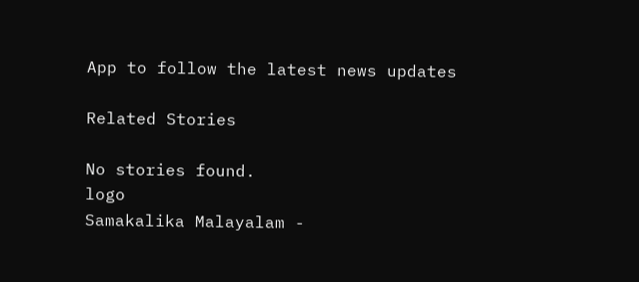App to follow the latest news updates

Related Stories

No stories found.
logo
Samakalika Malayalam -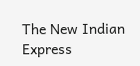The New Indian Express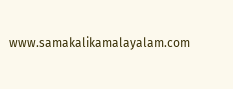www.samakalikamalayalam.com